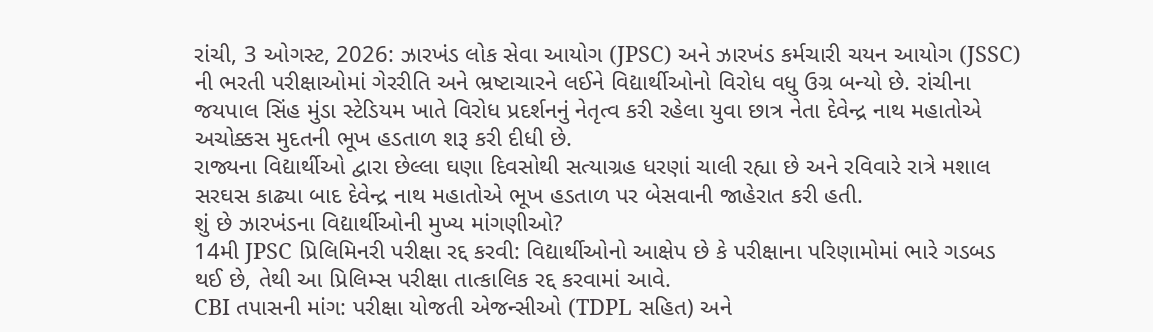રાંચી, 3 ઓગસ્ટ, 2026: ઝારખંડ લોક સેવા આયોગ (JPSC) અને ઝારખંડ કર્મચારી ચયન આયોગ (JSSC) ની ભરતી પરીક્ષાઓમાં ગેરરીતિ અને ભ્રષ્ટાચારને લઈને વિદ્યાર્થીઓનો વિરોધ વધુ ઉગ્ર બન્યો છે. રાંચીના જયપાલ સિંહ મુંડા સ્ટેડિયમ ખાતે વિરોધ પ્રદર્શનનું નેતૃત્વ કરી રહેલા યુવા છાત્ર નેતા દેવેન્દ્ર નાથ મહાતોએ અચોક્કસ મુદતની ભૂખ હડતાળ શરૂ કરી દીધી છે.
રાજ્યના વિદ્યાર્થીઓ દ્વારા છેલ્લા ઘણા દિવસોથી સત્યાગ્રહ ધરણાં ચાલી રહ્યા છે અને રવિવારે રાત્રે મશાલ સરઘસ કાઢ્યા બાદ દેવેન્દ્ર નાથ મહાતોએ ભૂખ હડતાળ પર બેસવાની જાહેરાત કરી હતી.
શું છે ઝારખંડના વિદ્યાર્થીઓની મુખ્ય માંગણીઓ?
14મી JPSC પ્રિલિમિનરી પરીક્ષા રદ્દ કરવી: વિદ્યાર્થીઓનો આક્ષેપ છે કે પરીક્ષાના પરિણામોમાં ભારે ગડબડ થઈ છે, તેથી આ પ્રિલિમ્સ પરીક્ષા તાત્કાલિક રદ્દ કરવામાં આવે.
CBI તપાસની માંગ: પરીક્ષા યોજતી એજન્સીઓ (TDPL સહિત) અને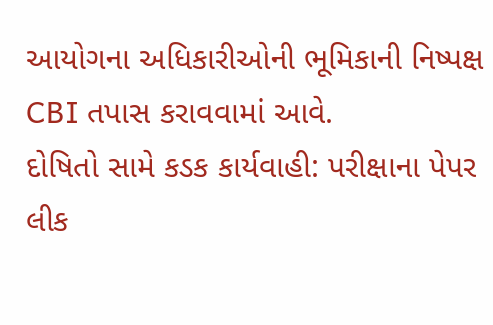આયોગના અધિકારીઓની ભૂમિકાની નિષ્પક્ષ CBI તપાસ કરાવવામાં આવે.
દોષિતો સામે કડક કાર્યવાહી: પરીક્ષાના પેપર લીક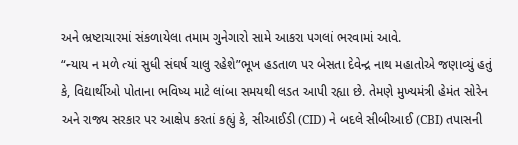અને ભ્રષ્ટાચારમાં સંકળાયેલા તમામ ગુનેગારો સામે આકરા પગલાં ભરવામાં આવે.
“ન્યાય ન મળે ત્યાં સુધી સંઘર્ષ ચાલુ રહેશે”ભૂખ હડતાળ પર બેસતા દેવેન્દ્ર નાથ મહાતોએ જણાવ્યું હતું કે, વિદ્યાર્થીઓ પોતાના ભવિષ્ય માટે લાંબા સમયથી લડત આપી રહ્યા છે. તેમણે મુખ્યમંત્રી હેમંત સોરેન અને રાજ્ય સરકાર પર આક્ષેપ કરતાં કહ્યું કે, સીઆઈડી (CID) ને બદલે સીબીઆઈ (CBI) તપાસની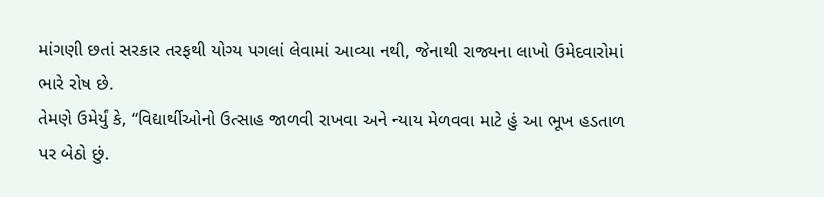માંગણી છતાં સરકાર તરફથી યોગ્ય પગલાં લેવામાં આવ્યા નથી, જેનાથી રાજ્યના લાખો ઉમેદવારોમાં ભારે રોષ છે.
તેમણે ઉમેર્યું કે, “વિદ્યાર્થીઓનો ઉત્સાહ જાળવી રાખવા અને ન્યાય મેળવવા માટે હું આ ભૂખ હડતાળ પર બેઠો છું.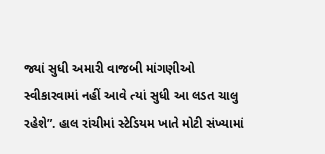જ્યાં સુધી અમારી વાજબી માંગણીઓ સ્વીકારવામાં નહીં આવે ત્યાં સુધી આ લડત ચાલુ રહેશે”. હાલ રાંચીમાં સ્ટેડિયમ ખાતે મોટી સંખ્યામાં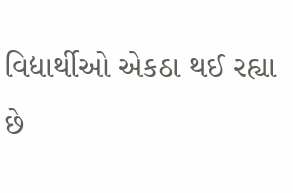વિદ્યાર્થીઓ એકઠા થઈ રહ્યા છે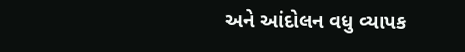અને આંદોલન વધુ વ્યાપક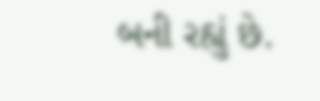બની રહ્યું છે.